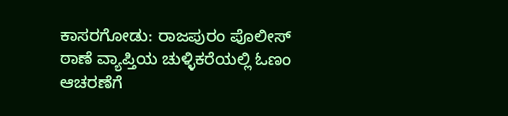ಕಾಸರಗೋಡು: ರಾಜಪುರಂ ಪೊಲೀಸ್ ಠಾಣೆ ವ್ಯಾಪ್ತಿಯ ಚುಳ್ಳಿಕರೆಯಲ್ಲಿ ಓಣಂ ಆಚರಣೆಗೆ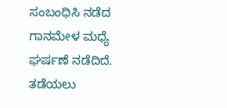ಸಂಬಂಧಿಸಿ ನಡೆದ ಗಾನಮೇಳ ಮಧ್ಯೆ ಘರ್ಷಣೆ ನಡೆದಿದೆ. ತಡೆಯಲು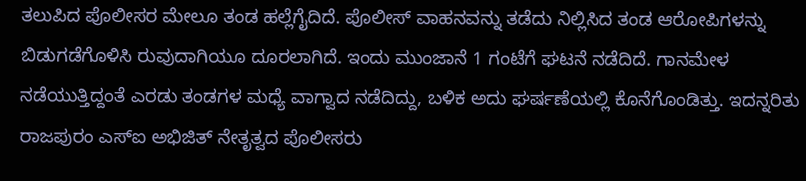ತಲುಪಿದ ಪೊಲೀಸರ ಮೇಲೂ ತಂಡ ಹಲ್ಲೆಗೈದಿದೆ. ಪೊಲೀಸ್ ವಾಹನವನ್ನು ತಡೆದು ನಿಲ್ಲಿಸಿದ ತಂಡ ಆರೋಪಿಗಳನ್ನು ಬಿಡುಗಡೆಗೊಳಿಸಿ ರುವುದಾಗಿಯೂ ದೂರಲಾಗಿದೆ. ಇಂದು ಮುಂಜಾನೆ 1 ಗಂಟೆಗೆ ಘಟನೆ ನಡೆದಿದೆ. ಗಾನಮೇಳ ನಡೆಯುತ್ತಿದ್ದಂತೆ ಎರಡು ತಂಡಗಳ ಮಧ್ಯೆ ವಾಗ್ವಾದ ನಡೆದಿದ್ದು, ಬಳಿಕ ಅದು ಘರ್ಷಣೆಯಲ್ಲಿ ಕೊನೆಗೊಂಡಿತ್ತು. ಇದನ್ನರಿತು ರಾಜಪುರಂ ಎಸ್ಐ ಅಭಿಜಿತ್ ನೇತೃತ್ವದ ಪೊಲೀಸರು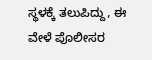ಸ್ಥಳಕ್ಕೆ ತಲುಪಿದ್ದು, ಈ ವೇಳೆ ಪೊಲೀಸರ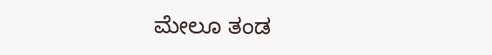ಮೇಲೂ ತಂಡ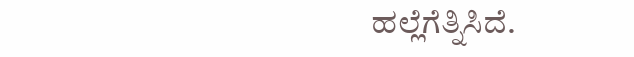ಹಲ್ಲೆಗೆತ್ನಿಸಿದೆ.